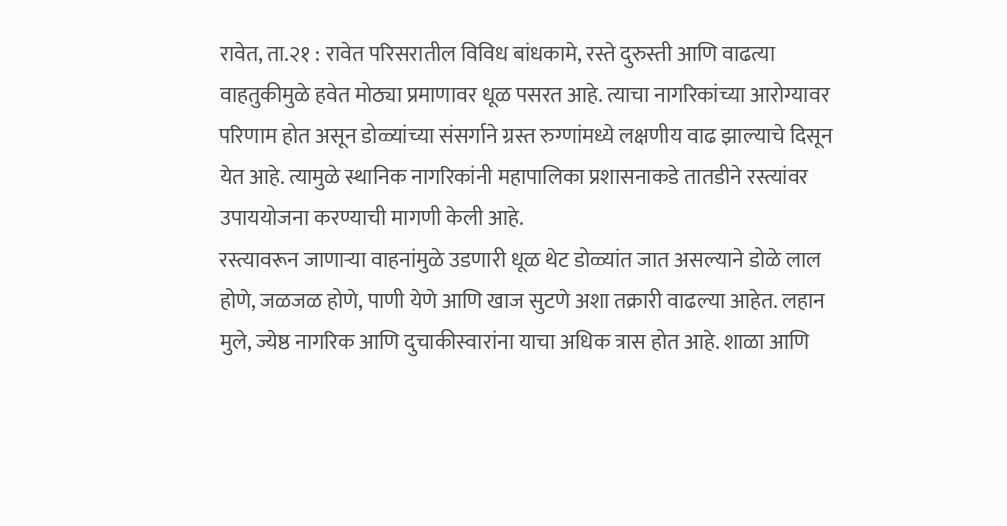रावेत, ता.२१ : रावेत परिसरातील विविध बांधकामे, रस्ते दुरुस्ती आणि वाढत्या वाहतुकीमुळे हवेत मोठ्या प्रमाणावर धूळ पसरत आहे. त्याचा नागरिकांच्या आरोग्यावर परिणाम होत असून डोळ्यांच्या संसर्गाने ग्रस्त रुग्णांमध्ये लक्षणीय वाढ झाल्याचे दिसून येत आहे. त्यामुळे स्थानिक नागरिकांनी महापालिका प्रशासनाकडे तातडीने रस्त्यांवर उपाययोजना करण्याची मागणी केली आहे.
रस्त्यावरून जाणाऱ्या वाहनांमुळे उडणारी धूळ थेट डोळ्यांत जात असल्याने डोळे लाल होणे, जळजळ होणे, पाणी येणे आणि खाज सुटणे अशा तक्रारी वाढल्या आहेत. लहान मुले, ज्येष्ठ नागरिक आणि दुचाकीस्वारांना याचा अधिक त्रास होत आहे. शाळा आणि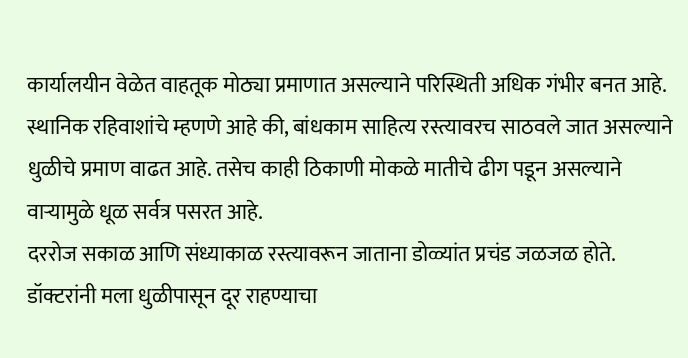कार्यालयीन वेळेत वाहतूक मोठ्या प्रमाणात असल्याने परिस्थिती अधिक गंभीर बनत आहे.
स्थानिक रहिवाशांचे म्हणणे आहे की, बांधकाम साहित्य रस्त्यावरच साठवले जात असल्याने धुळीचे प्रमाण वाढत आहे. तसेच काही ठिकाणी मोकळे मातीचे ढीग पडून असल्याने वाऱ्यामुळे धूळ सर्वत्र पसरत आहे.
दररोज सकाळ आणि संध्याकाळ रस्त्यावरून जाताना डोळ्यांत प्रचंड जळजळ होते. डॉक्टरांनी मला धुळीपासून दूर राहण्याचा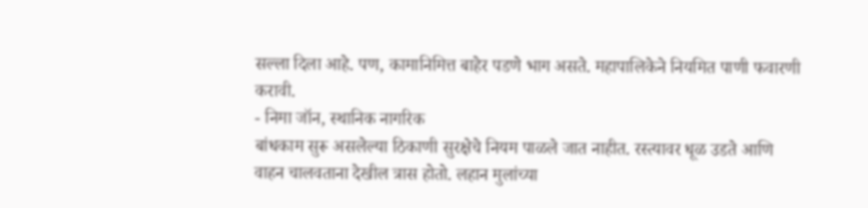सल्ला दिला आहे. पण, कामानिमित्त बाहेर पडणे भाग असते. महापालिकेने नियमित पाणी फवारणी करावी.
- निमा जॉन, स्थानिक नागरिक
बांधकाम सुरू असलेल्या ठिकाणी सुरक्षेचे नियम पाळले जात नाहीत. रस्त्यावर धूळ उडते आणि वाहन चालवताना देखील त्रास होतो. लहान मुलांच्या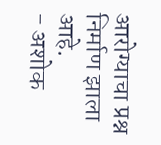आरोग्याचा प्रश्न निर्माण झाला आहे.
- अशोक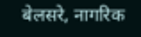बेलसरे, नागरिक